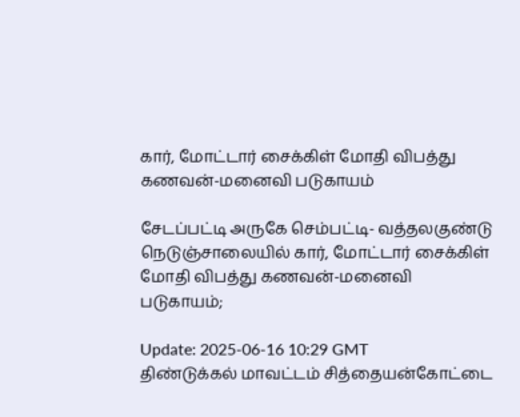கார், மோட்டார் சைக்கிள் மோதி விபத்து கணவன்-மனைவி படுகாயம்

சேடப்பட்டி அருகே செம்பட்டி- வத்தலகுண்டு நெடுஞ்சாலையில் கார், மோட்டார் சைக்கிள் மோதி விபத்து கணவன்-மனைவி படுகாயம்;

Update: 2025-06-16 10:29 GMT
திண்டுக்கல் மாவட்டம் சித்தையன்கோட்டை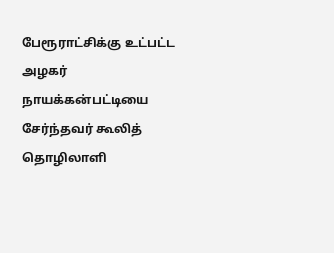பேரூராட்சிக்கு உட்பட்ட அழகர் நாயக்கன்பட்டியை சேர்ந்தவர் கூலித் தொழிலாளி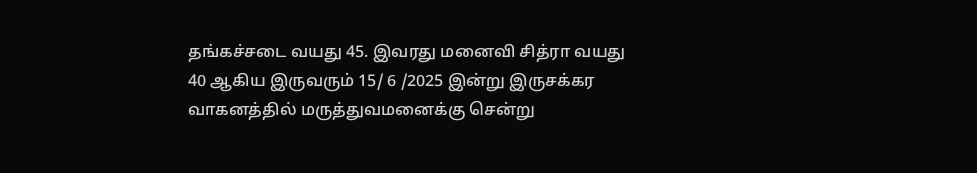தங்கச்சடை வயது 45. இவரது மனைவி சித்ரா வயது 40 ஆகிய இருவரும் 15/ 6 /2025 இன்று இருசக்கர வாகனத்தில் மருத்துவமனைக்கு சென்று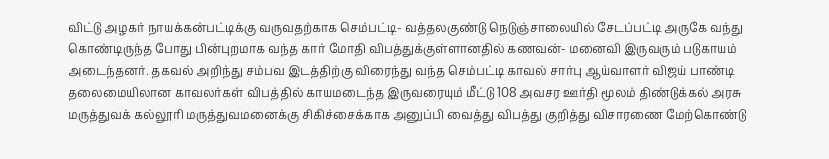விட்டு அழகர் நாயக்கன்பட்டிக்கு வருவதற்காக செம்பட்டி- வத்தலகுண்டு நெடுஞ்சாலையில் சேடப்பட்டி அருகே வந்து கொண்டிருந்த போது பின்புறமாக வந்த கார் மோதி விபத்துக்குள்ளானதில் கணவன்- மனைவி இருவரும் படுகாயம் அடைந்தனர். தகவல் அறிந்து சம்பவ இடத்திற்கு விரைந்து வந்த செம்பட்டி காவல் சார்பு ஆய்வாளர் விஜய் பாண்டி தலைமையிலான காவலர்கள் விபத்தில் காயமடைந்த இருவரையும் மீட்டு 108 அவசர ஊர்தி மூலம் திண்டுக்கல் அரசு மருத்துவக் கல்லூரி மருத்துவமனைக்கு சிகிச்சைக்காக அனுப்பி வைத்து விபத்து குறித்து விசாரணை மேற்கொண்டு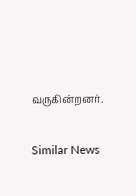வருகின்றனர்.

Similar News